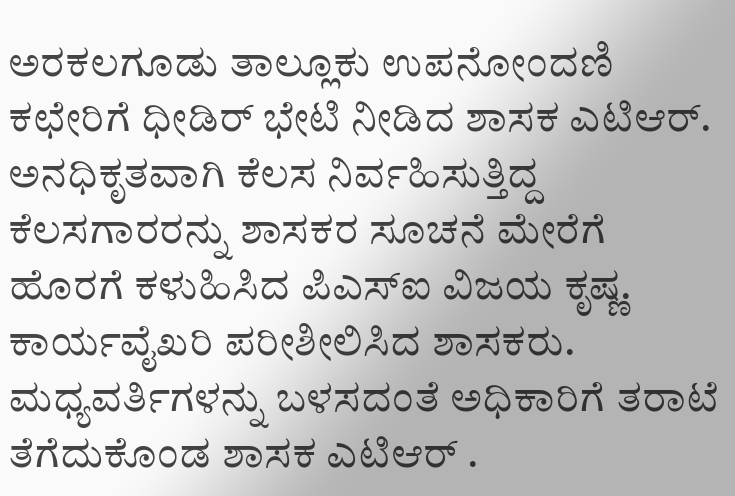ಅರಕಲಗೂಡು ತಾಲ್ಲೂಕು ಉಪನೋಂದಣಿ ಕಛೇರಿಗೆ ಧೀಡಿರ್ ಭೇಟಿ ನೀಡಿದ ಶಾಸಕ ಎಟಿಆರ್.
ಅನಧಿಕೃತವಾಗಿ ಕೆಲಸ ನಿರ್ವಹಿಸುತ್ತಿದ್ದ ಕೆಲಸಗಾರರನ್ನು ಶಾಸಕರ ಸೂಚನೆ ಮೇರೆಗೆ ಹೊರಗೆ ಕಳುಹಿಸಿದ ಪಿಎಸ್ಐ ವಿಜಯ ಕೃಷ್ಣ.
ಕಾರ್ಯವೈಖರಿ ಪರೀಶೀಲಿಸಿದ ಶಾಸಕರು.
ಮಧ್ಯವರ್ತಿಗಳನ್ನು ಬಳಸದಂತೆ ಅಧಿಕಾರಿಗೆ ತರಾಟೆ ತೆಗೆದುಕೊಂಡ ಶಾಸಕ ಎಟಿಆರ್ .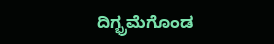ದಿಗ್ಭ್ರಮೆಗೊಂಡ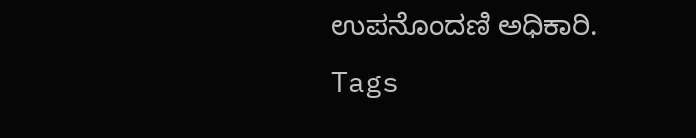ಉಪನೊಂದಣಿ ಅಧಿಕಾರಿ.
Tags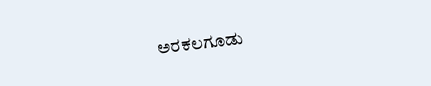ಅರಕಲಗೂಡು